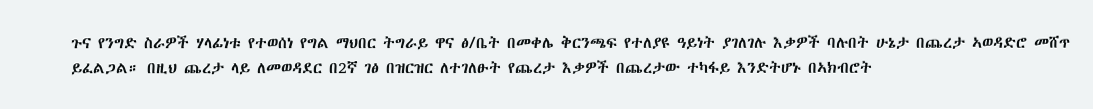ጉና የንግድ ስራዎች ሃላፊነቱ የተወሰነ የግል ማህበር ትግራይ ዋና ፅ/ቤት በመቀሌ ቅርንጫፍ የተለያዩ ዓይነት ያገለገሉ እቃዎች ባሉበት ሁኔታ በጨረታ ኣወዳድሮ መሸጥ ይፈልጋል። በዚህ ጨረታ ላይ ለመወዳደር በ2ኛ ገፅ በዝርዝር ለተገለፁት የጨረታ እቃዎች በጨረታው ተካፋይ እንድትሆኑ በኣክብሮት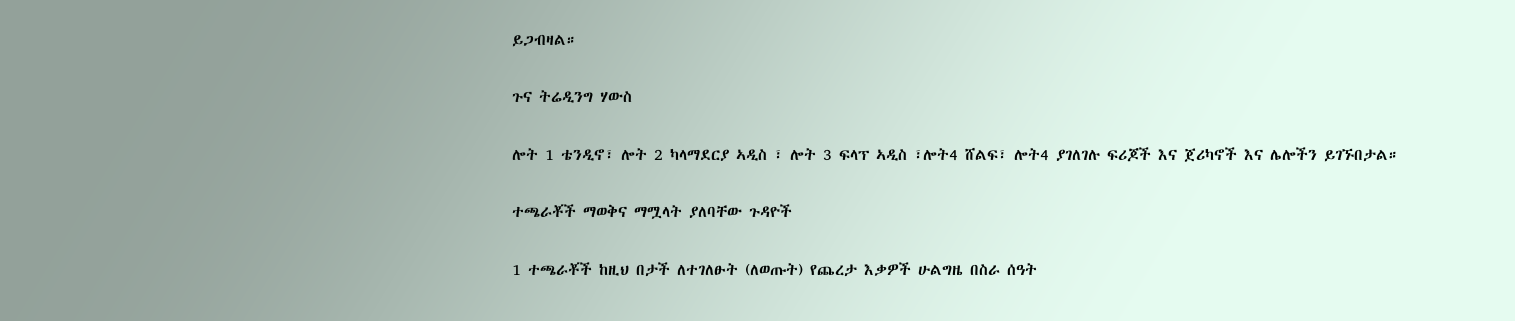ይጋብዛል።

ጉና ትሬዲንግ ሃውስ

ሎት 1 ቴንዲኖ፣ ሎት 2 ካላማደርያ ኣዲስ ፣ ሎት 3 ፍላፕ ኣዲስ ፣ሎት4 ሸልፍ፣ ሎት4 ያገለገሉ ፍሪጆች እና ጀሪካኖች እና ሌሎችን ይገኙበታል።

ተጫራቾች ማወቅና ማሟላት ያለባቸው ጉዳዮች

1 ተጫራቾች ከዚህ በታች ለተገለፁት (ለወጡት) የጨረታ እቃዎች ሁልግዜ በስራ ሰዓት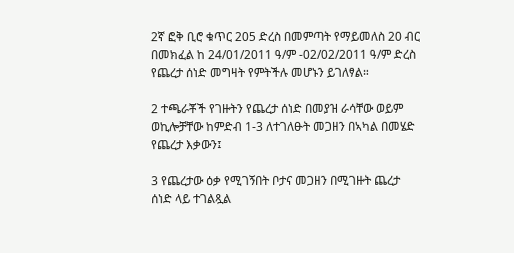2ኛ ፎቅ ቢሮ ቁጥር 205 ድረስ በመምጣት የማይመለስ 20 ብር በመክፈል ከ 24/01/2011 ዓ/ም -02/02/2011 ዓ/ም ድረስ የጨረታ ሰነድ መግዛት የምትችሉ መሆኑን ይገለፃል።

2 ተጫራቾች የገዙትን የጨረታ ሰነድ በመያዝ ራሳቸው ወይም ወኪሎቻቸው ከምድብ 1-3 ለተገለፁት መጋዘን በኣካል በመሄድ የጨረታ እቃውን፤

3 የጨረታው ዕቃ የሚገኝበት ቦታና መጋዘን በሚገዙት ጨረታ ሰነድ ላይ ተገልጿል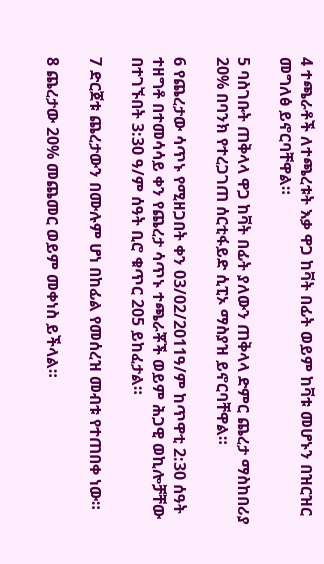4 ተጫራቶች ለተጫረቱት እቃ ዋጋ ከቫት በፊት ወይም ከቫቱ መሆኑን በዝርዝር መግለፅ ይኖርባቸዋል።

5 ባስገቡት ጠቅላላ ዋጋ ከቫት በፊት ያለውን ጠቅላላ ድምር ጨረታ ማስከበሪያ 20% በባንክ የተረጋገጠ ሰርቲፋይድ ሲፒኦ ማስያዝ ይኖርባቸዋል።

6 የጨረታው ሳጥኑ የሚዘጋበት ቀን 03/02/2011ዓ/ም ከጥዋቲ 2:30 ሰዓት ተዘግቶ በተመሳሳይ ቀን የጨረታ ሳጥኑ ተጫራቾች ወይም ሕጋዊ ወኪሎቻቸው በተገኙበት 3:30 ዓ/ም ሰዓት ቢሮ ቁጥር 205 ይከፈታል።

7 ድርጀቱ ጨረታውን በሙሉም ሆነ በከፊል የመሰረዝ መብቱ የተጠበቀ ነው።

8 ጨረታው 20% መጨመር ወይም መቀነስ ይችላል።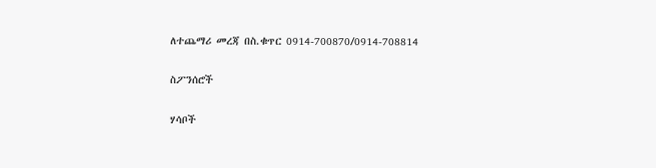ለተጨማሪ መረጃ በስ.ቁጥር 0914-700870/0914-708814

ስፖንሰሮች

ሃሳቦች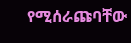የሚሰራጩባቸው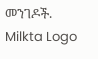መንገዶች.
Milkta Logo